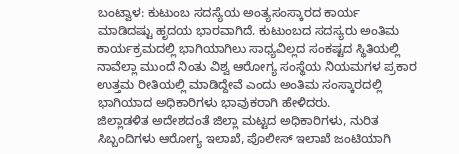ಬಂಟ್ವಾಳ: ಕುಟುಂಬ ಸದಸ್ಯೆಯ ಅಂತ್ಯಸಂಸ್ಕಾರದ ಕಾರ್ಯ ಮಾಡಿದಷ್ಟು ಹೃದಯ ಭಾರವಾಗಿದೆ. ಕುಟುಂಬದ ಸದಸ್ಯರು ಅಂತಿಮ ಕಾರ್ಯಕ್ರಮದಲ್ಲಿ ಭಾಗಿಯಾಗಿಲು ಸಾಧ್ಯವಿಲ್ಲದ ಸಂಕಷ್ಟದ ಸ್ಥಿತಿಯಲ್ಲಿ ನಾವೆಲ್ಲಾ ಮುಂದೆ ನಿಂತು ವಿಶ್ವ ಆರೋಗ್ಯ ಸಂಸ್ಥೆಯ ನಿಯಮಗಳ ಪ್ರಕಾರ ಉತ್ತಮ ರೀತಿಯಲ್ಲಿ ಮಾಡಿದ್ದೇವೆ ಎಂದು ಅಂತಿಮ ಸಂಸ್ಕಾರದಲ್ಲಿ ಭಾಗಿಯಾದ ಅಧಿಕಾರಿಗಳು ಭಾವುಕರಾಗಿ ಹೇಳಿದರು.
ಜಿಲ್ಲಾಡಳಿತ ಅದೇಶದಂತೆ ಜಿಲ್ಲಾ ಮಟ್ಟದ ಅಧಿಕಾರಿಗಳು, ನುರಿತ ಸಿಬ್ಬಂದಿಗಳು ಆರೋಗ್ಯ ಇಲಾಖೆ, ಪೊಲೀಸ್ ಇಲಾಖೆ ಜಂಟಿಯಾಗಿ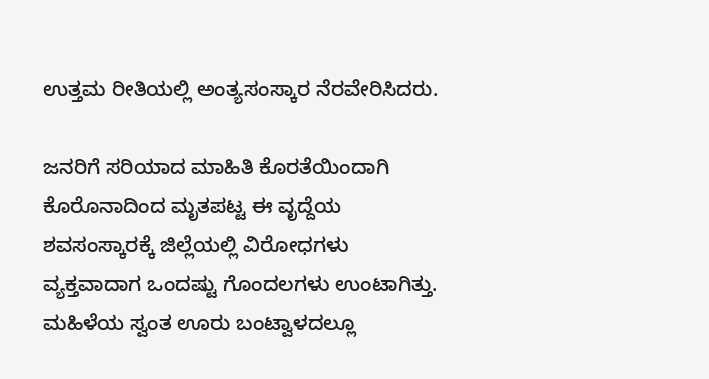ಉತ್ತಮ ರೀತಿಯಲ್ಲಿ ಅಂತ್ಯಸಂಸ್ಕಾರ ನೆರವೇರಿಸಿದರು.

ಜನರಿಗೆ ಸರಿಯಾದ ಮಾಹಿತಿ ಕೊರತೆಯಿಂದಾಗಿ ಕೊರೊನಾದಿಂದ ಮೃತಪಟ್ಟ ಈ ವೃದ್ದೆಯ ಶವಸಂಸ್ಕಾರಕ್ಕೆ ಜಿಲ್ಲೆಯಲ್ಲಿ ವಿರೋಧಗಳು ವ್ಯಕ್ತವಾದಾಗ ಒಂದಷ್ಟು ಗೊಂದಲಗಳು ಉಂಟಾಗಿತ್ತು. ಮಹಿಳೆಯ ಸ್ವಂತ ಊರು ಬಂಟ್ವಾಳದಲ್ಲೂ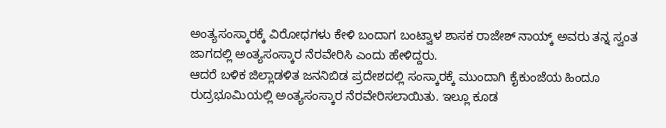ಅಂತ್ಯಸಂಸ್ಕಾರಕ್ಕೆ ವಿರೋಧಗಳು ಕೇಳಿ ಬಂದಾಗ ಬಂಟ್ವಾಳ ಶಾಸಕ ರಾಜೇಶ್ ನಾಯ್ಕ್ ಅವರು ತನ್ನ ಸ್ವಂತ ಜಾಗದಲ್ಲಿ ಅಂತ್ಯಸಂಸ್ಕಾರ ನೆರವೇರಿಸಿ ಎಂದು ಹೇಳಿದ್ದರು.
ಆದರೆ ಬಳಿಕ ಜಿಲ್ಲಾಡಳಿತ ಜನನಿಬಿಡ ಪ್ರದೇಶದಲ್ಲಿ ಸಂಸ್ಕಾರಕ್ಕೆ ಮುಂದಾಗಿ ಕೈಕುಂಜೆಯ ಹಿಂದೂ ರುದ್ರಭೂಮಿಯಲ್ಲಿ ಅಂತ್ಯಸಂಸ್ಕಾರ ನೆರವೇರಿಸಲಾಯಿತು. ಇಲ್ಲೂ ಕೂಡ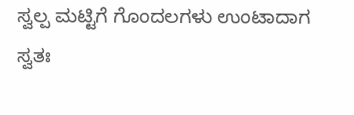ಸ್ವಲ್ಪ ಮಟ್ಟಿಗೆ ಗೊಂದಲಗಳು ಉಂಟಾದಾಗ ಸ್ವತಃ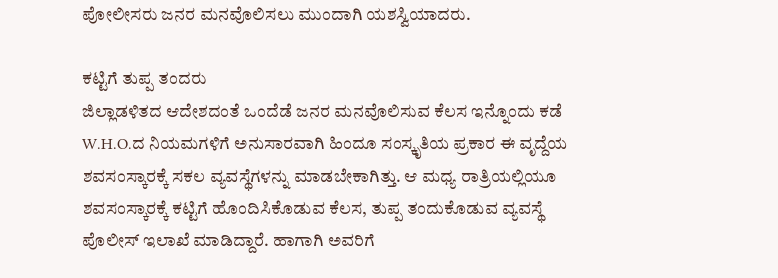ಪೋಲೀಸರು ಜನರ ಮನವೊಲಿಸಲು ಮುಂದಾಗಿ ಯಶಸ್ವಿಯಾದರು.

ಕಟ್ಟಿಗೆ ತುಪ್ಪ ತಂದರು
ಜಿಲ್ಲಾಡಳಿತದ ಆದೇಶದಂತೆ ಒಂದೆಡೆ ಜನರ ಮನವೊಲಿಸುವ ಕೆಲಸ ಇನ್ನೊಂದು ಕಡೆ W.H.O.ದ ನಿಯಮಗಳಿಗೆ ಅನುಸಾರವಾಗಿ ಹಿಂದೂ ಸಂಸ್ಕೃತಿಯ ಪ್ರಕಾರ ಈ ವೃದ್ದೆಯ ಶವಸಂಸ್ಕಾರಕ್ಕೆ ಸಕಲ ವ್ಯವಸ್ಥೆಗಳನ್ನು ಮಾಡಬೇಕಾಗಿತ್ತು. ಆ ಮಧ್ಯ ರಾತ್ರಿಯಲ್ಲಿಯೂ ಶವಸಂಸ್ಕಾರಕ್ಕೆ ಕಟ್ಟಿಗೆ ಹೊಂದಿಸಿಕೊಡುವ ಕೆಲಸ, ತುಪ್ಪ ತಂದುಕೊಡುವ ವ್ಯವಸ್ಥೆ ಪೊಲೀಸ್ ಇಲಾಖೆ ಮಾಡಿದ್ದಾರೆ. ಹಾಗಾಗಿ ಅವರಿಗೆ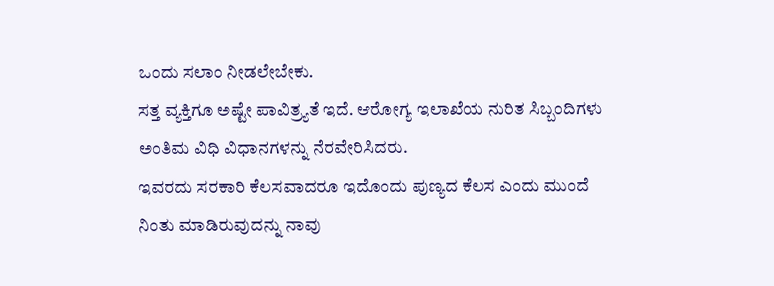ಒಂದು ಸಲಾಂ ನೀಡಲೇಬೇಕು.
ಸತ್ತ ವ್ಯಕ್ತಿಗೂ ಅಷ್ಟೇ ಪಾವಿತ್ರ್ಯತೆ ಇದೆ. ಆರೋಗ್ಯ ಇಲಾಖೆಯ ನುರಿತ ಸಿಬ್ಬಂದಿಗಳು ಅಂತಿಮ ವಿಧಿ ವಿಧಾನಗಳನ್ನು ನೆರವೇರಿಸಿದರು.
ಇವರದು ಸರಕಾರಿ ಕೆಲಸವಾದರೂ ಇದೊಂದು ಪುಣ್ಯದ ಕೆಲಸ ಎಂದು ಮುಂದೆ ನಿಂತು ಮಾಡಿರುವುದನ್ನು ನಾವು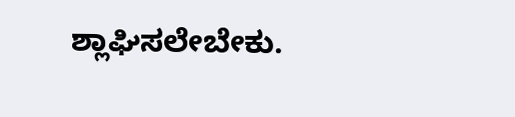ಶ್ಲಾಘಿಸಲೇಬೇಕು.